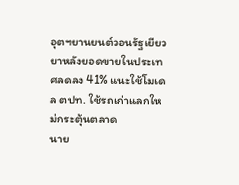อุตฯยานยนต์วอนรัฐเยียวยาหลังยอดขายในประเทศลดลง 41% แนะใช้โมเดล ตปท. ใช้รถเก่าแลกใหม่กระตุ้นตลาด
นาย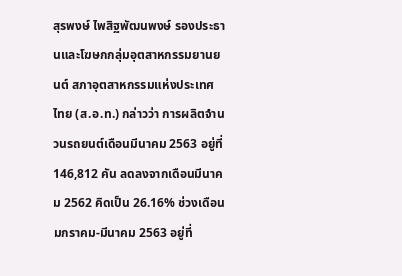สุรพงษ์ ไพสิฐพัฒนพงษ์ รองประธานและโฆษกกลุ่มอุตสาหกรรมยานยนต์ สภาอุตสาหกรรมแห่งประเทศไทย (ส.อ.ท.) กล่าวว่า การผลิตจำนวนรถยนต์เดือนมีนาคม 2563 อยู่ที่ 146,812 คัน ลดลงจากเดือนมีนาคม 2562 คิดเป็น 26.16% ช่วงเดือนมกราคม-มีนาคม 2563 อยู่ที่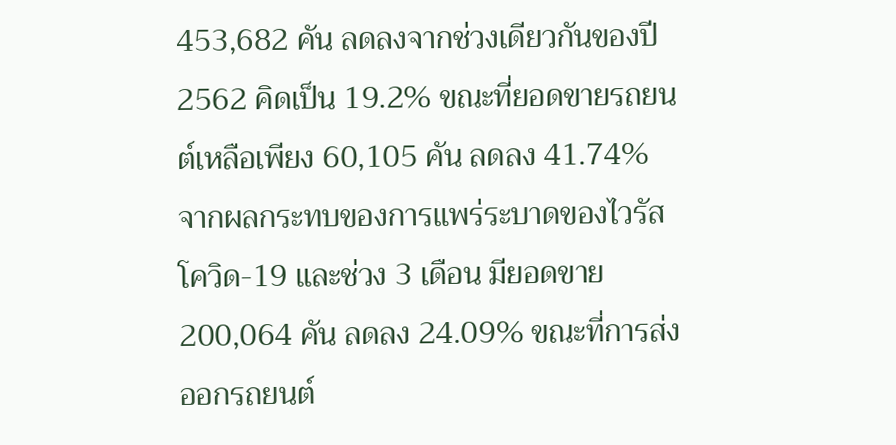453,682 คัน ลดลงจากช่วงเดียวกันของปี 2562 คิดเป็น 19.2% ขณะที่ยอดขายรถยนต์เหลือเพียง 60,105 คัน ลดลง 41.74% จากผลกระทบของการแพร่ระบาดของไวรัสโควิด-19 และช่วง 3 เดือน มียอดขาย 200,064 คัน ลดลง 24.09% ขณะที่การส่งออกรถยนต์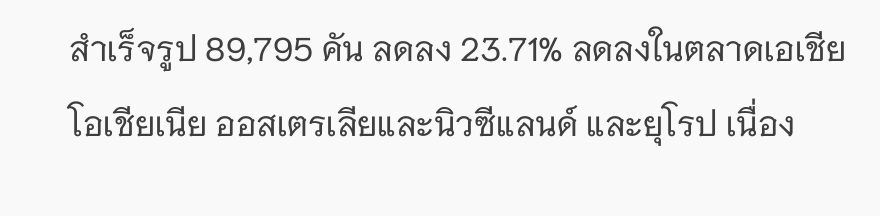สำเร็จรูป 89,795 คัน ลดลง 23.71% ลดลงในตลาดเอเชีย โอเชียเนีย ออสเตรเลียและนิวซีแลนด์ และยุโรป เนื่อง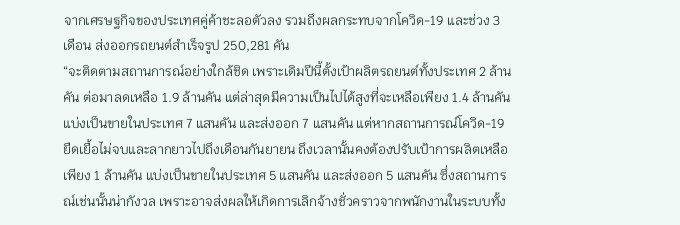จากเศรษฐกิจของประเทศคู่ค้าชะลอตัวลง รวมถึงผลกระทบจากโควิด-19 และช่วง 3 เดือน ส่งออกรถยนต์สำเร็จรูป 250,281 คัน
“จะติดตามสถานการณ์อย่างใกล้ชิด เพราะเดิมปีนี้ตั้งเป้าผลิตรถยนต์ทั้งประเทศ 2 ล้านคัน ต่อมาลดเหลือ 1.9 ล้านคัน แต่ล่าสุดมีความเป็นไปได้สูงที่จะเหลือเพียง 1.4 ล้านคัน แบ่งเป็นขายในประเทศ 7 แสนคัน และส่งออก 7 แสนคัน แต่หากสถานการณ์โควิด-19 ยืดเยื้อไม่จบและลากยาวไปถึงเดือนกันยายน ถึงเวลานั้นคงต้องปรับเป้าการผลิตเหลือเพียง 1 ล้านคัน แบ่งเป็นขายในประเทศ 5 แสนคัน และส่งออก 5 แสนคัน ซึ่งสถานการณ์เช่นนั้นน่ากังวล เพราะอาจส่งผลให้เกิดการเลิกจ้างชั่วคราวจากพนักงานในระบบทั้ง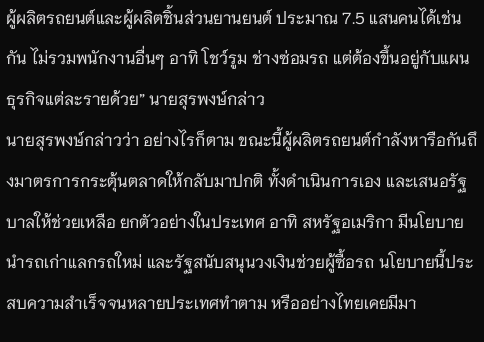ผู้ผลิตรถยนต์และผู้ผลิตชิ้นส่วนยานยนต์ ประมาณ 7.5 แสนคนได้เช่นกัน ไม่รวมพนักงานอื่นๆ อาทิ โชว์รูม ช่างซ่อมรถ แต่ต้องขึ้นอยู่กับแผนธุรกิจแต่ละรายด้วย” นายสุรพงษ์กล่าว
นายสุรพงษ์กล่าวว่า อย่างไรก็ตาม ขณะนี้ผู้ผลิตรถยนต์กำลังหารือกันถึงมาตรการกระตุ้นตลาดให้กลับมาปกติ ทั้งดำเนินการเอง และเสนอรัฐบาลให้ช่วยเหลือ ยกตัวอย่างในประเทศ อาทิ สหรัฐอเมริกา มีนโยบายนำรถเก่าแลกรถใหม่ และรัฐสนับสนุนวงเงินช่วยผู้ซื้อรถ นโยบายนี้ประสบความสำเร็จจนหลายประเทศทำตาม หรืออย่างไทยเคยมีมา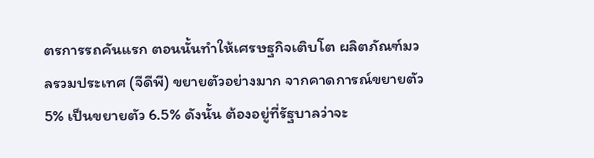ตรการรถคันแรก ตอนนั้นทำให้เศรษฐกิจเติบโต ผลิตภัณฑ์มวลรวมประเทศ (จีดีพี) ขยายตัวอย่างมาก จากคาดการณ์ขยายตัว 5% เป็นขยายตัว 6.5% ดังนั้น ต้องอยู่ที่รัฐบาลว่าจะ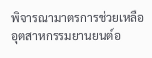พิจารณามาตรการช่วยเหลืออุตสาหกรรมยานยนต์อ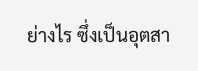ย่างไร ซึ่งเป็นอุตสา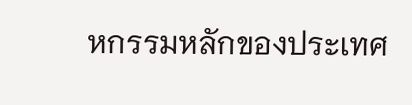หกรรมหลักของประเทศ